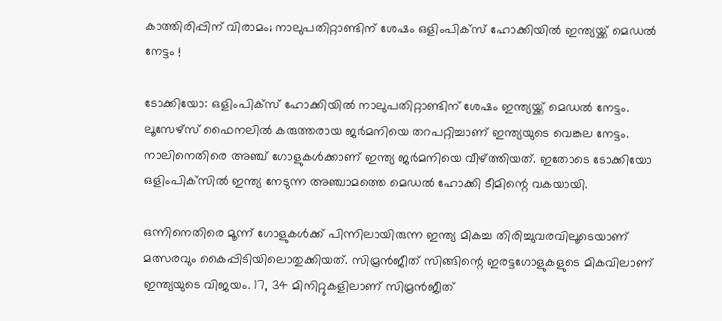കാത്തിരിപ്പിന് വിരാമം; നാലുപതിറ്റാണ്ടിന് ശേഷം ഒളിംപിക്സ് ഹോക്കിയില്‍ ഇന്ത്യയ്ക്ക് മെഡല്‍ നേട്ടം !

ടോക്കിയോ: ഒളിംപിക്സ് ഹോക്കിയില്‍ നാലുപതിറ്റാണ്ടിന് ശേഷം ഇന്ത്യയ്ക്ക് മെഡല്‍ നേട്ടം. ലൂസേഴ്സ് ഫൈനലില്‍ കരുത്തരായ ജര്‍മനിയെ തറപറ്റിച്ചാണ് ഇന്ത്യയുടെ വെങ്കല നേട്ടം. നാലിനെതിരെ അഞ്ച് ഗോളുകള്‍ക്കാണ് ഇന്ത്യ ജര്‍മനിയെ വീഴ്ത്തിയത്. ഇതോടെ ടോക്കിയോ ഒളിംപിക്‌സില്‍ ഇന്ത്യ നേടുന്ന അഞ്ചാമത്തെ മെഡല്‍ ഹോക്കി ടീമിന്റെ വകയായി.

ഒന്നിനെതിരെ മൂന്ന് ഗോളുകള്‍ക്ക് പിന്നിലായിരുന്ന ഇന്ത്യ മികച്ച തിരിച്ചുവരവിലൂടെയാണ് മത്സരവും കൈപ്പിടിയിലൊതുക്കിയത്. സിമ്രന്‍ജീത് സിങ്ങിന്റെ ഇരട്ടഗോളുകളുടെ മികവിലാണ് ഇന്ത്യയുടെ വിജയം. 17, 34 മിനിറ്റുകളിലാണ് സിമ്രന്‍ജീത്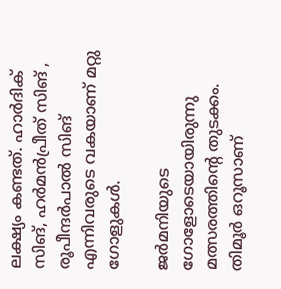ലക്ഷ്യം കണ്ടത്. ഹാര്‍ദിക് സിങ്, ഹര്‍മന്‍പ്രീത് സിങ് , രൂപീന്ദര്‍പാല്‍ സിങ് എന്നിവരുടെ വകയാണ് മറ്റു ഗോളുകള്‍.

ജര്‍മനിയുടെ ഗോളോടെയായിരുന്നു മത്സരത്തിന്റെ തുടക്കം. തിമൂര്‍ ഒറൂസാണ്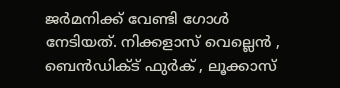ജര്‍മനിക്ക് വേണ്ടി ഗോള്‍ നേടിയത്. നിക്കളാസ് വെല്ലെന്‍ , ബെന്‍ഡിക്ട് ഫുര്‍ക് , ലൂക്കാസ്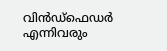വിന്‍ഡ്‌ഫെഡര്‍ എന്നിവരും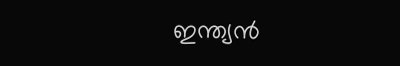ഇന്ത്യന്‍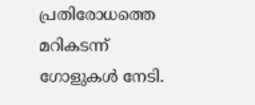പ്രതിരോധത്തെ മറികടന്ന് ഗോളുകള്‍ നേടി.